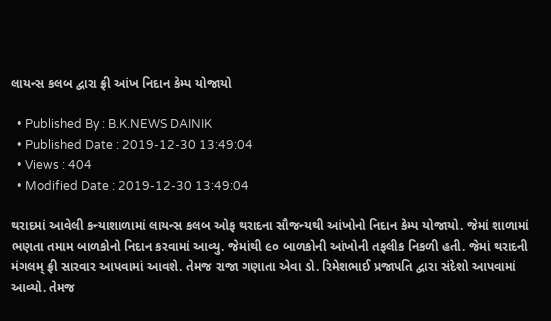લાયન્સ કલબ દ્વારા ફ્રી આંખ નિદાન કેમ્પ યોજાયો

  • Published By : B.K.NEWS DAINIK
  • Published Date : 2019-12-30 13:49:04
  • Views : 404
  • Modified Date : 2019-12-30 13:49:04

થરાદમાં આવેલી કન્યાશાળામાં લાયન્સ કલબ ઓફ થરાદના સૌજન્યથી આંખોનો નિદાન કેમ્પ યોજાયો. જેમાં શાળામાં ભણતા તમામ બાળકોનો નિદાન કરવામાં આવ્યુ. જેમાંથી ૯૦ બાળકોની આંખોની તફલીક નિકળી હતી. જેમાં થરાદની મંગલમ્‌ ફ્રી સારવાર આપવામાં આવશે. તેમજ રાજા ગણાતા એવા ડો. રિમેશભાઈ પ્રજાપતિ દ્વારા સંદેશો આપવામાં આવ્યો. તેમજ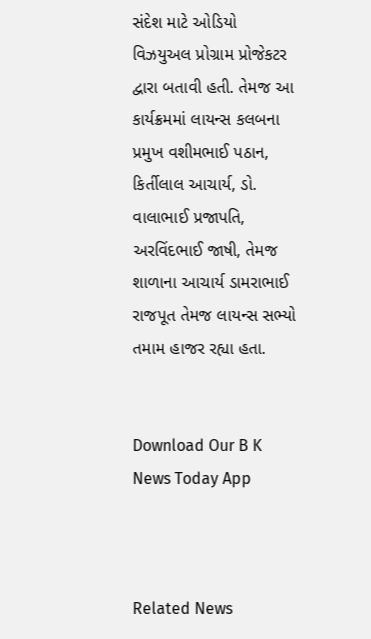સંદેશ માટે ઓડિયો વિઝયુઅલ પ્રોગ્રામ પ્રોજેકટર દ્વારા બતાવી હતી. તેમજ આ કાર્યક્રમમાં લાયન્સ કલબના પ્રમુખ વશીમભાઈ પઠાન, કિર્તીલાલ આચાર્ય, ડો. વાલાભાઈ પ્રજાપતિ, અરવિંદભાઈ જાષી, તેમજ શાળાના આચાર્ય ડામરાભાઈ રાજપૂત તેમજ લાયન્સ સભ્યો તમામ હાજર રહ્યા હતા.


Download Our B K News Today App



Related News